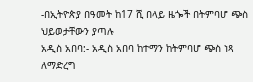-በኢትዮጵያ በዓመት ከ17 ሺ በላይ ዜጐች በትምባሆ ጭስ ህይወታቸውን ያጣሉ
አዲስ አበባ:- አዲስ አበባ ከተማን ከትምባሆ ጭስ ነጻ ለማድረግ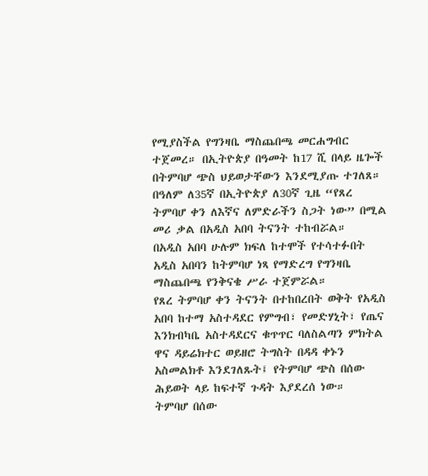የሚያስችል የግንዛቤ ማስጨበጫ መርሐግብር ተጀመረ። በኢትዮጵያ በዓመት ከ17 ሺ በላይ ዜጐች በትምባሆ ጭስ ህይወታቸውን እንደሚያጡ ተገለጸ።
በዓለም ለ35ኛ በኢትዮጵያ ለ30ኛ ጊዜ “የጸረ ትምባሆ ቀን ለእኛና ለምድራችን ስጋት ነው” በሚል መሪ ቃል በአዲስ አበባ ትናንት ተከብሯል።
በአዲስ አበባ ሁሉም ክፍለ ከተሞች የተሳተፉበት አዲስ አበባን ከትምባሆ ነጻ የማድረግ የግንዛቤ ማስጨበጫ የንቅናቄ ሥራ ተጀምሯል።
የጸረ ትምባሆ ቀን ትናንት በተከበረበት ወቅት የአዲስ አበባ ከተማ አስተዳደር የምግብ፣ የመድሃኒት፣ የጤና እንክብካቤ አስተዳደርና ቁጥጥር ባለስልጣን ምክትል ዋና ዳይሬክተር ወይዘሮ ትግስት በዳዳ ቀኑን አስመልክቶ እንደገለጹት፤ የትምባሆ ጭስ በሰው ሕይወት ላይ ከፍተኛ ጉዳት እያደረሰ ነው።
ትምባሆ በሰው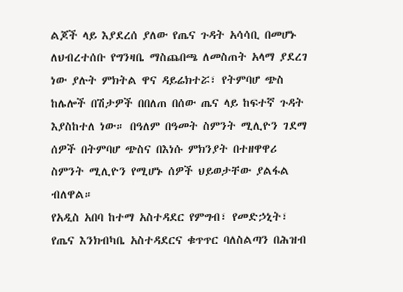ልጆች ላይ እያደረሰ ያለው የጤና ጉዳት አሳሳቢ በመሆኑ ለህብረተሰቡ የግንዛቤ ማስጨበጫ ለመስጠት አላማ ያደረገ ነው ያሉት ምክትል ዋና ዳይሬክተሯ፣ የትምባሆ ጭስ ከሌሎች በሽታዎች በበለጠ በሰው ጤና ላይ ከፍተኛ ጉዳት እያስከተለ ነው። በዓለም በዓመት ስምንት ሚሊዮን ገደማ ሰዎች በትምባሆ ጭስና በእነሱ ምክንያት በተዘዋዋሪ ስምንት ሚሊዮን የሚሆኑ ሰዎች ህይወታቸው ያልፋል ብለዋል።
የአዲስ አበባ ከተማ አስተዳደር የምግብ፣ የመድኃኒት፣ የጤና እንክብካቤ አስተዳደርና ቁጥጥር ባለስልጣን በሕዝብ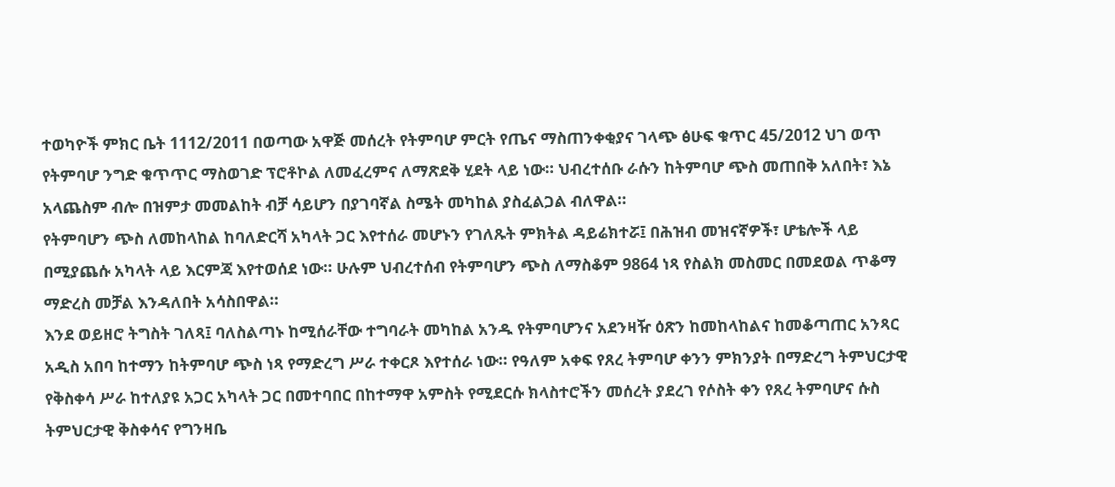ተወካዮች ምክር ቤት 1112/2011 በወጣው አዋጅ መሰረት የትምባሆ ምርት የጤና ማስጠንቀቂያና ገላጭ ፅሁፍ ቁጥር 45/2012 ህገ ወጥ የትምባሆ ንግድ ቁጥጥር ማስወገድ ፕሮቶኮል ለመፈረምና ለማጽደቅ ሂደት ላይ ነው። ህብረተሰቡ ራሱን ከትምባሆ ጭስ መጠበቅ አለበት፣ እኔ አላጨስም ብሎ በዝምታ መመልከት ብቻ ሳይሆን በያገባኛል ስሜት መካከል ያስፈልጋል ብለዋል።
የትምባሆን ጭስ ለመከላከል ከባለድርሻ አካላት ጋር እየተሰራ መሆኑን የገለጹት ምክትል ዳይሬክተሯ፤ በሕዝብ መዝናኛዎች፣ ሆቴሎች ላይ በሚያጨሱ አካላት ላይ እርምጃ እየተወሰደ ነው። ሁሉም ህብረተሰብ የትምባሆን ጭስ ለማስቆም 9864 ነጻ የስልክ መስመር በመደወል ጥቆማ ማድረስ መቻል እንዳለበት አሳስበዋል።
እንደ ወይዘሮ ትግስት ገለጻ፤ ባለስልጣኑ ከሚሰራቸው ተግባራት መካከል አንዱ የትምባሆንና አደንዛዥ ዕጽን ከመከላከልና ከመቆጣጠር አንጻር አዲስ አበባ ከተማን ከትምባሆ ጭስ ነጻ የማድረግ ሥራ ተቀርጾ እየተሰራ ነው። የዓለም አቀፍ የጸረ ትምባሆ ቀንን ምክንያት በማድረግ ትምህርታዊ የቅስቀሳ ሥራ ከተለያዩ አጋር አካላት ጋር በመተባበር በከተማዋ አምስት የሚደርሱ ክላስተሮችን መሰረት ያደረገ የሶስት ቀን የጸረ ትምባሆና ሱስ ትምህርታዊ ቅስቀሳና የግንዛቤ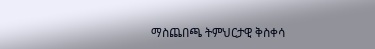ማስጨበጫ ትምህርታዊ ቅስቀሳ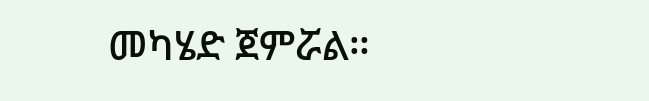መካሄድ ጀምሯል።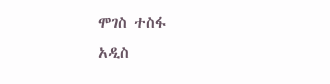ሞገስ ተስፋ
አዲስ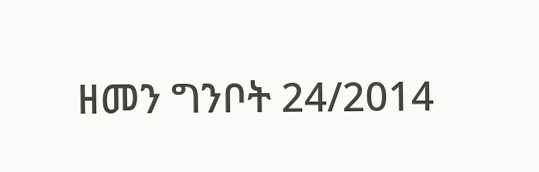ዘመን ግንቦት 24/2014